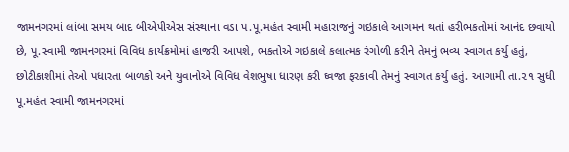જામનગરમાં લાંબા સમય બાદ બીએપીએસ સંસ્થાના વડા પ.પૂ.મહંત સ્વામી મહારાજનું ગઇકાલે આગમન થતાં હરીભકતોમાં આનંદ છવાયો છે, પૂ.સ્વામી જામનગરમાં વિવિધ કાર્યક્રમોમાં હાજરી આપશે, ભકતોએ ગઇકાલે કલાત્મક રંગોળી કરીને તેમનું ભવ્ય સ્વાગત કર્યુ હતું, છોટીકાશીમાં તેઓ પધારતા બાળકો અને યુવાનોએ વિવિધ વેશભુષા ધારણ કરી ઘ્વજા ફરકાવી તેમનું સ્વાગત કર્યુ હતું. આગામી તા.૨૧ સુધી પૂ.મહંત સ્વામી જામનગરમાં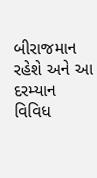બીરાજમાન રહેશે અને આ દરમ્યાન વિવિધ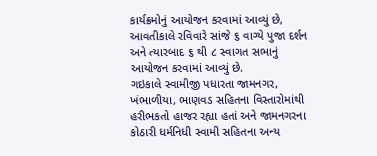કાર્યક્રમોનું આયોજન કરવામાં આવ્યું છે, આવતીકાલે રવિવારે સાંજે ૬ વાગ્યે પુજા દર્શન અને ત્યારબાદ ૬ થી ૮ સ્વાગત સભાનું આયોજન કરવામાં આવ્યું છે.
ગઇકાલે સ્વામીજી પધારતા જામનગર, ખંભાળીયા, ભાણવડ સહિતના વિસ્તારોમાંથી હરીભકતો હાજર રહ્યા હતાં અને જામનગરના કોઠારી ધર્મનિધી સ્વામી સહિતના અન્ય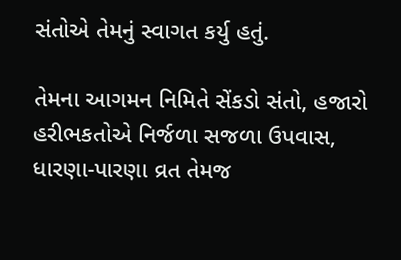સંતોએ તેમનું સ્વાગત કર્યુ હતું.

તેમના આગમન નિમિતે સેંકડો સંતો, હજારો હરીભકતોએ નિર્જળા સજળા ઉપવાસ, ધારણા-પારણા વ્રત તેમજ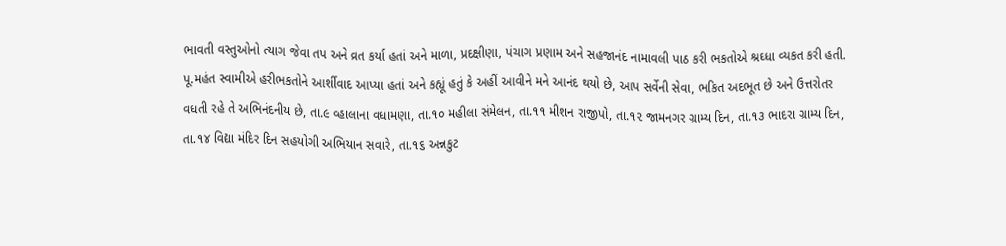ભાવતી વસ્તુઓનો ત્યાગ જેવા તપ અને વ્રત કર્યા હતાં અને માળા, પ્રદક્ષીણા, પંચાગ પ્રણામ અને સહજાનંદ નામાવલી પાઠ કરી ભકતોએ શ્રઘ્ધા વ્યકત કરી હતી.
પૂ.મહંત સ્વામીએ હરીભકતોને આર્શીવાદ આપ્યા હતાં અને કહ્યૂં હતું કે અહીં આવીને મને આનંદ થયો છે, આપ સર્વેની સેવા, ભકિત અદભૂત છે અને ઉત્તરોતર વધતી રહે તે અભિનંદનીય છે, તા.૯ વ્હાલાના વધામણા, તા.૧૦ મહીલા સંમેલન, તા.૧૧ મીશન રાજીપો, તા.૧૨ જામનગર ગ્રામ્ય દિન, તા.૧૩ ભાદરા ગ્રામ્ય દિન, તા.૧૪ વિદ્યા મંદિર દિન સહયોગી અભિયાન સવારે, તા.૧૬ અન્નકુટ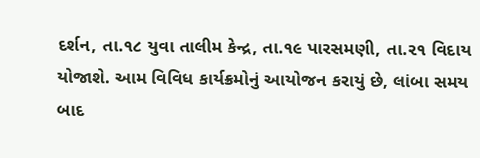દર્શન, તા.૧૮ યુવા તાલીમ કેન્દ્ર, તા.૧૯ પારસમણી, તા.૨૧ વિદાય યોજાશે. આમ વિવિધ કાર્યક્રમોનું આયોજન કરાયું છે, લાંબા સમય બાદ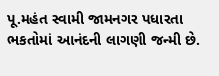પૂ.મહંત સ્વામી જામનગર પધારતા ભકતોમાં આનંદની લાગણી જન્મી છે.